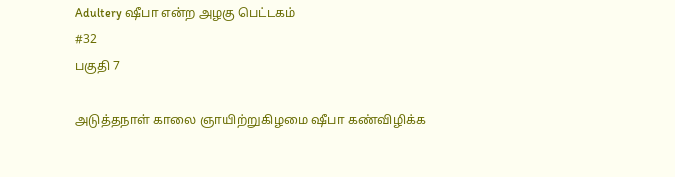Adultery ஷீபா என்ற அழகு பெட்டகம்
#32
பகுதி 7

அடுத்தநாள் காலை ஞாயிற்றுகிழமை ஷீபா கண்விழிக்க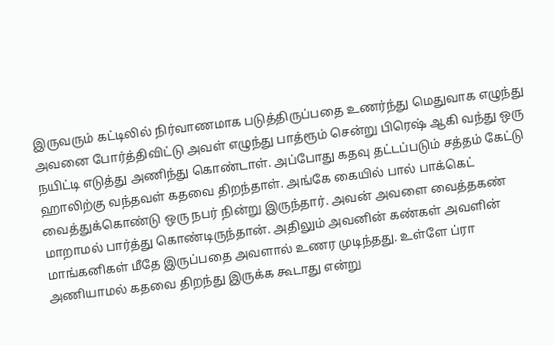இருவரும் கட்டிலில் நிர்வாணமாக படுத்திருப்பதை உணர்ந்து மெதுவாக எழுந்து அவனை போர்த்திவிட்டு அவள் எழுந்து பாத்ரூம் சென்று பிரெஷ் ஆகி வந்து ஒரு நயிட்டி எடுத்து அணிந்து கொண்டாள். அப்போது கதவு தட்டப்படும் சத்தம் கேட்டு ஹாலிற்கு வந்தவள் கதவை திறந்தாள். அங்கே கையில் பால் பாக்கெட் வைத்துக்கொண்டு ஒரு நபர் நின்று இருந்தார். அவன் அவளை வைத்தகண் மாறாமல் பார்த்து கொண்டிருந்தான். அதிலும் அவனின் கண்கள் அவளின் மாங்கனிகள் மீதே இருப்பதை அவளால் உணர முடிந்தது. உள்ளே ப்ரா அணியாமல் கதவை திறந்து இருக்க கூடாது என்று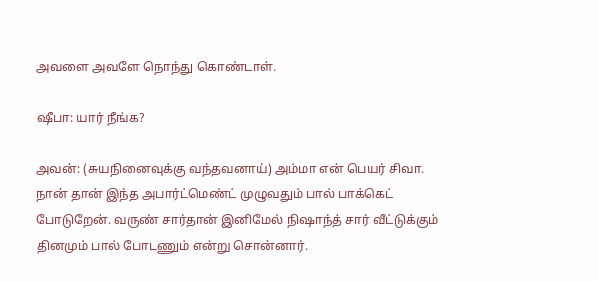அவளை அவளே நொந்து கொண்டாள்.

ஷீபா: யார் நீங்க?

அவன்: (சுயநினைவுக்கு வந்தவனாய்) அம்மா என் பெயர் சிவா. நான் தான் இந்த அபார்ட்மெண்ட் முழுவதும் பால் பாக்கெட் போடுறேன். வருண் சார்தான் இனிமேல் நிஷாந்த் சார் வீட்டுக்கும் தினமும் பால் போடணும் என்று சொன்னார்.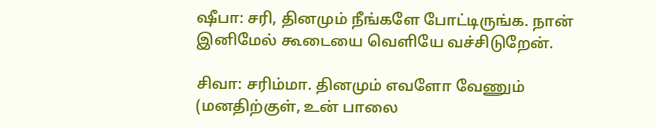ஷீபா: சரி, தினமும் நீங்களே போட்டிருங்க. நான் இனிமேல் கூடையை வெளியே வச்சிடுறேன்.

சிவா: சரிம்மா. தினமும் எவளோ வேணும் (மனதிற்குள், உன் பாலை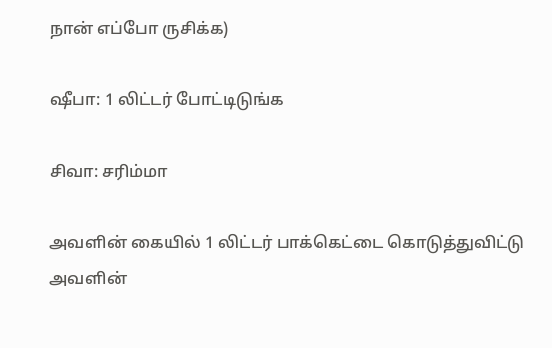நான் எப்போ ருசிக்க)

ஷீபா: 1 லிட்டர் போட்டிடுங்க

சிவா: சரிம்மா

அவளின் கையில் 1 லிட்டர் பாக்கெட்டை கொடுத்துவிட்டு அவளின்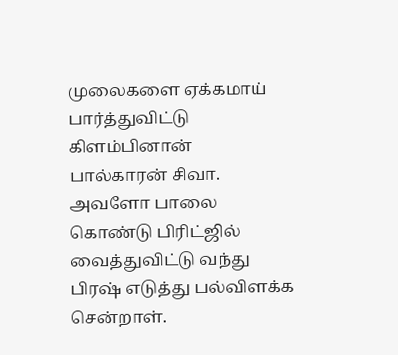முலைகளை ஏக்கமாய் பார்த்துவிட்டு கிளம்பினான் பால்காரன் சிவா. அவளோ பாலை கொண்டு பிரிட்ஜில் வைத்துவிட்டு வந்து பிரஷ் எடுத்து பல்விளக்க சென்றாள்.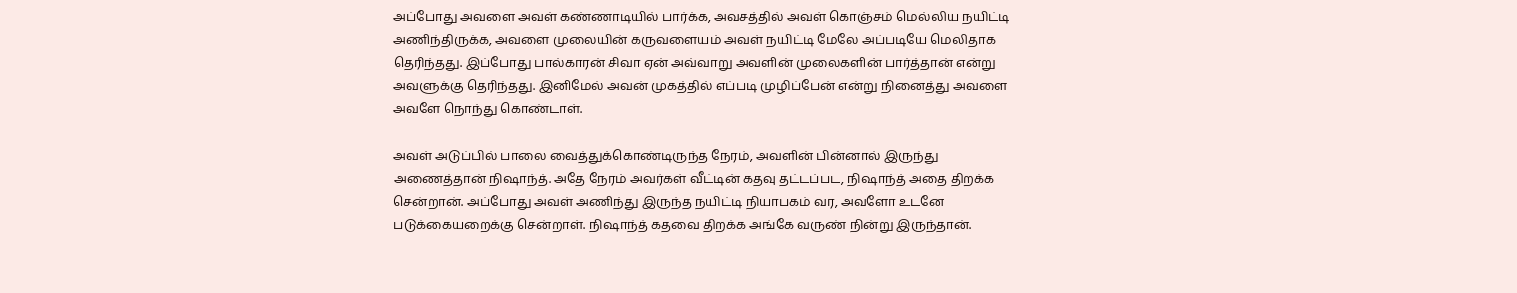அப்போது அவளை அவள் கண்ணாடியில் பார்க்க, அவசத்தில் அவள் கொஞ்சம் மெல்லிய நயிட்டி அணிந்திருக்க, அவளை முலையின் கருவளையம் அவள் நயிட்டி மேலே அப்படியே மெலிதாக தெரிந்தது. இப்போது பால்காரன் சிவா ஏன் அவ்வாறு அவளின் முலைகளின் பார்த்தான் என்று அவளுக்கு தெரிந்தது. இனிமேல் அவன் முகத்தில் எப்படி முழிப்பேன் என்று நினைத்து அவளை அவளே நொந்து கொண்டாள்.

அவள் அடுப்பில் பாலை வைத்துக்கொண்டிருந்த நேரம், அவளின் பின்னால் இருந்து அணைத்தான் நிஷாந்த். அதே நேரம் அவர்கள் வீட்டின் கதவு தட்டப்பட, நிஷாந்த் அதை திறக்க சென்றான். அப்போது அவள் அணிந்து இருந்த நயிட்டி நியாபகம் வர, அவளோ உடனே படுக்கையறைக்கு சென்றாள். நிஷாந்த் கதவை திறக்க அங்கே வருண் நின்று இருந்தான்.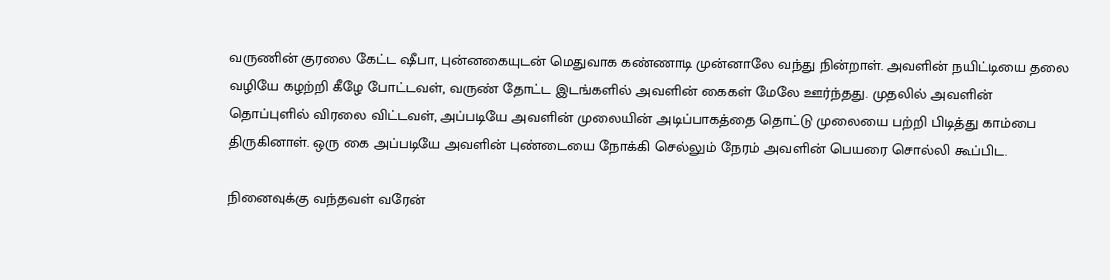வருணின் குரலை கேட்ட ஷீபா, புன்னகையுடன் மெதுவாக கண்ணாடி முன்னாலே வந்து நின்றாள். அவளின் நயிட்டியை தலை வழியே கழற்றி கீழே போட்டவள், வருண் தோட்ட இடங்களில் அவளின் கைகள் மேலே ஊர்ந்தது. முதலில் அவளின் தொப்புளில் விரலை விட்டவள், அப்படியே அவளின் முலையின் அடிப்பாகத்தை தொட்டு முலையை பற்றி பிடித்து காம்பை திருகினாள். ஒரு கை அப்படியே அவளின் புண்டையை நோக்கி செல்லும் நேரம் அவளின் பெயரை சொல்லி கூப்பிட.

நினைவுக்கு வந்தவள் வரேன்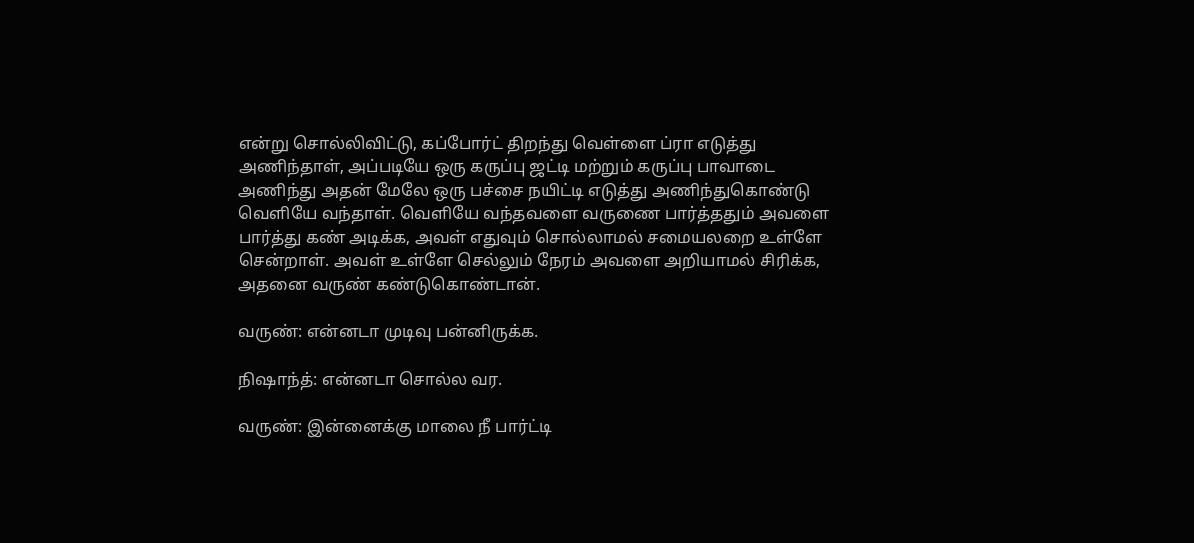என்று சொல்லிவிட்டு, கப்போர்ட் திறந்து வெள்ளை ப்ரா எடுத்து அணிந்தாள், அப்படியே ஒரு கருப்பு ஜட்டி மற்றும் கருப்பு பாவாடை அணிந்து அதன் மேலே ஒரு பச்சை நயிட்டி எடுத்து அணிந்துகொண்டு வெளியே வந்தாள். வெளியே வந்தவளை வருணை பார்த்ததும் அவளை பார்த்து கண் அடிக்க, அவள் எதுவும் சொல்லாமல் சமையலறை உள்ளே சென்றாள். அவள் உள்ளே செல்லும் நேரம் அவளை அறியாமல் சிரிக்க, அதனை வருண் கண்டுகொண்டான்.

வருண்: என்னடா முடிவு பன்னிருக்க.

நிஷாந்த்: என்னடா சொல்ல வர.

வருண்: இன்னைக்கு மாலை நீ பார்ட்டி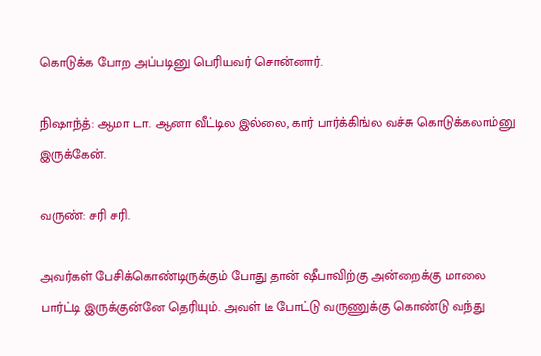கொடுக்க போற அப்படினு பெரியவர் சொன்னார்.

நிஷாந்த்: ஆமா டா. ஆனா வீட்டில இல்லை, கார் பார்க்கிங்ல வச்சு கொடுக்கலாம்னு இருக்கேன்.

வருண்: சரி சரி.

அவர்கள் பேசிக்கொண்டிருக்கும் போது தான் ஷீபாவிற்கு அன்றைக்கு மாலை பார்ட்டி இருக்குன்னே தெரியும். அவள் டீ போட்டு வருணுக்கு கொண்டு வந்து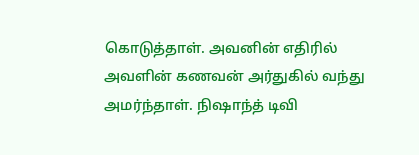கொடுத்தாள். அவனின் எதிரில் அவளின் கணவன் அர்துகில் வந்து அமர்ந்தாள். நிஷாந்த் டிவி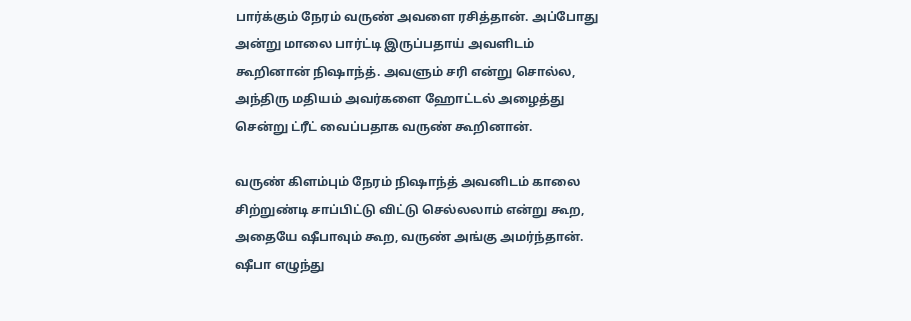பார்க்கும் நேரம் வருண் அவளை ரசித்தான். அப்போது அன்று மாலை பார்ட்டி இருப்பதாய் அவளிடம் கூறினான் நிஷாந்த். அவளும் சரி என்று சொல்ல, அந்திரு மதியம் அவர்களை ஹோட்டல் அழைத்து சென்று ட்ரீட் வைப்பதாக வருண் கூறினான்.

வருண் கிளம்பும் நேரம் நிஷாந்த் அவனிடம் காலை சிற்றுண்டி சாப்பிட்டு விட்டு செல்லலாம் என்று கூற, அதையே ஷீபாவும் கூற, வருண் அங்கு அமர்ந்தான். ஷீபா எழுந்து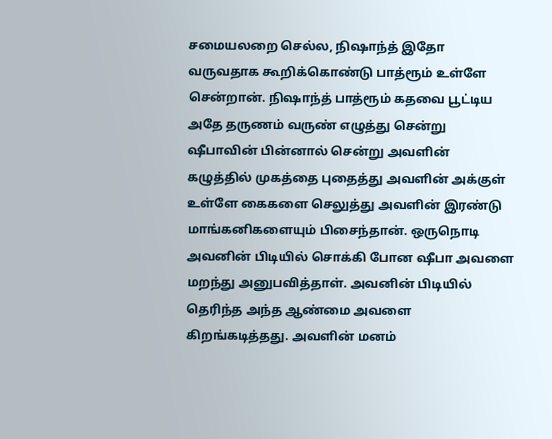சமையலறை செல்ல, நிஷாந்த் இதோ வருவதாக கூறிக்கொண்டு பாத்ரூம் உள்ளே சென்றான். நிஷாந்த் பாத்ரூம் கதவை பூட்டிய அதே தருணம் வருண் எழுத்து சென்று ஷீபாவின் பின்னால் சென்று அவளின் கழுத்தில் முகத்தை புதைத்து அவளின் அக்குள் உள்ளே கைகளை செலுத்து அவளின் இரண்டு மாங்கனிகளையும் பிசைந்தான். ஒருநொடி அவனின் பிடியில் சொக்கி போன ஷீபா அவளை மறந்து அனுபவித்தாள். அவனின் பிடியில் தெரிந்த அந்த ஆண்மை அவளை கிறங்கடித்தது. அவளின் மனம்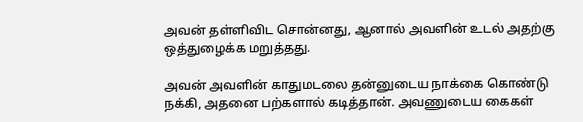அவன் தள்ளிவிட சொன்னது, ஆனால் அவளின் உடல் அதற்கு ஒத்துழைக்க மறுத்தது.

அவன் அவளின் காதுமடலை தன்னுடைய நாக்கை கொண்டு நக்கி, அதனை பற்களால் கடித்தான். அவணுடைய கைகள்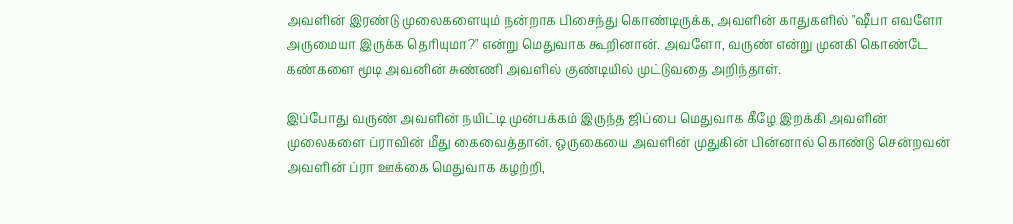அவளின் இரண்டு முலைகளையும் நன்றாக பிசைந்து கொண்டிருக்க, அவளின் காதுகளில் "ஷீபா எவளோ அருமையா இருக்க தெரியுமா?" என்று மெதுவாக கூறினான். அவளோ, வருண் என்று முனகி கொண்டே கண்களை மூடி அவனின் சுண்ணி அவளில் குண்டியில் முட்டுவதை அறிந்தாள்.

இப்போது வருண் அவளின் நயிட்டி முன்பக்கம் இருந்த ஜிப்பை மெதுவாக கீழே இறக்கி அவளின் முலைகளை ப்ராவின் மீது கைவைத்தான். ஒருகையை அவளின் முதுகின் பின்னால் கொண்டு சென்றவன் அவளின் ப்ரா ஊக்கை மெதுவாக கழற்றி,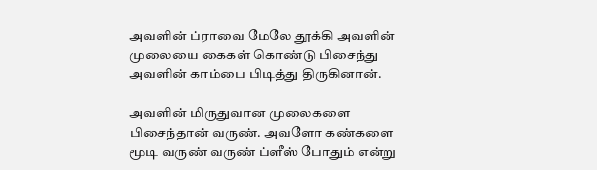அவளின் ப்ராவை மேலே தூக்கி அவளின் முலையை கைகள் கொண்டு பிசைந்து அவளின் காம்பை பிடித்து திருகினான்.

அவளின் மிருதுவான முலைகளை பிசைந்தான் வருண். அவளோ கண்களை மூடி வருண் வருண் ப்ளீஸ் போதும் என்று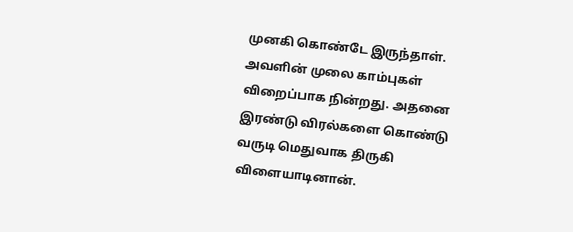முனகி கொண்டே இருந்தாள். அவளின் முலை காம்புகள் விறைப்பாக நின்றது. அதனை இரண்டு விரல்களை கொண்டு வருடி மெதுவாக திருகி விளையாடினான்.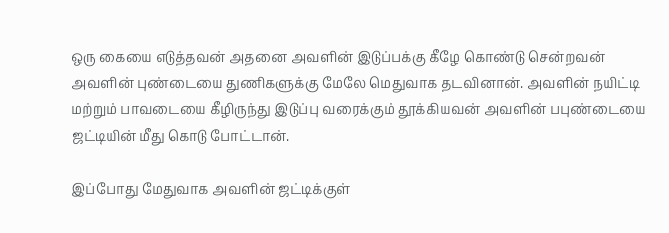ஒரு கையை எடுத்தவன் அதனை அவளின் இடுப்பக்கு கீழே கொண்டு சென்றவன் அவளின் புண்டையை துணிகளுக்கு மேலே மெதுவாக தடவினான். அவளின் நயிட்டி மற்றும் பாவடையை கீழிருந்து இடுப்பு வரைக்கும் தூக்கியவன் அவளின் பபுண்டையை ஜட்டியின் மீது கொடு போட்டான்.

இப்போது மேதுவாக அவளின் ஜட்டிக்குள்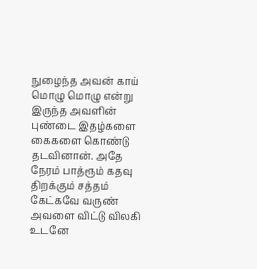நுழைந்த அவன் காய் மொழு மொழு என்று இருந்த அவளின் புண்டை இதழ்களை கைகளை கொண்டு தடவினான். அதே நேரம் பாத்ரூம் கதவு திறக்கும் சத்தம் கேட்கவே வருண் அவளை விட்டு விலகி உடனே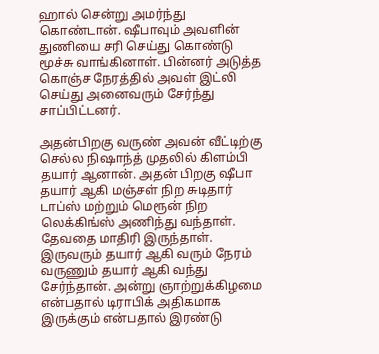ஹால் சென்று அமர்ந்து கொண்டான். ஷீபாவும் அவளின் துணியை சரி செய்து கொண்டு மூச்சு வாங்கினாள். பின்னர் அடுத்த கொஞ்ச நேரத்தில் அவள் இட்லி செய்து அனைவரும் சேர்ந்து சாப்பிட்டனர்.

அதன்பிறகு வருண் அவன் வீட்டிற்கு செல்ல நிஷாந்த் முதலில் கிளம்பி தயார் ஆனான். அதன் பிறகு ஷீபா தயார் ஆகி மஞ்சள் நிற சுடிதார் டாப்ஸ் மற்றும் மெரூன் நிற லெக்கிங்ஸ் அணிந்து வந்தாள். தேவதை மாதிரி இருந்தாள். இருவரும் தயார் ஆகி வரும் நேரம் வருணும் தயார் ஆகி வந்து சேர்ந்தான். அன்று ஞாற்றுக்கிழமை என்பதால் டிராபிக் அதிகமாக இருக்கும் என்பதால் இரண்டு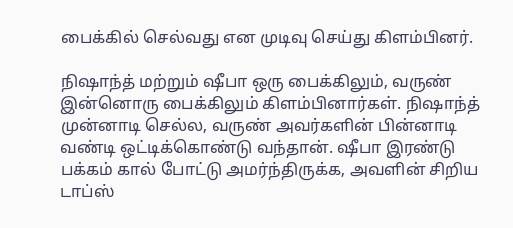பைக்கில் செல்வது என முடிவு செய்து கிளம்பினர்.

நிஷாந்த் மற்றும் ஷீபா ஒரு பைக்கிலும், வருண் இன்னொரு பைக்கிலும் கிளம்பினார்கள். நிஷாந்த் முன்னாடி செல்ல, வருண் அவர்களின் பின்னாடி வண்டி ஒட்டிக்கொண்டு வந்தான். ஷீபா இரண்டு பக்கம் கால் போட்டு அமர்ந்திருக்க, அவளின் சிறிய டாப்ஸ்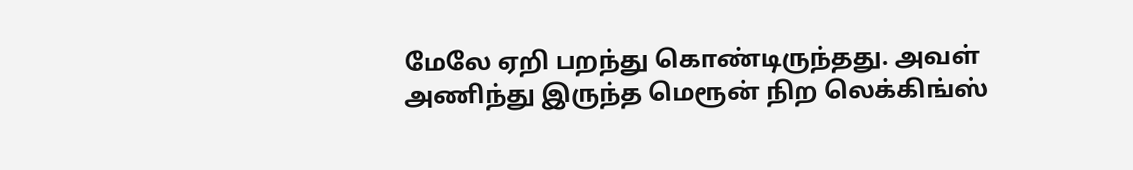மேலே ஏறி பறந்து கொண்டிருந்தது. அவள் அணிந்து இருந்த மெரூன் நிற லெக்கிங்ஸ்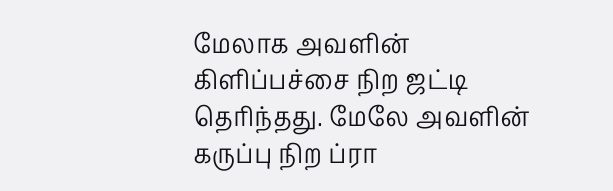மேலாக அவளின் கிளிப்பச்சை நிற ஜட்டி தெரிந்தது. மேலே அவளின் கருப்பு நிற ப்ரா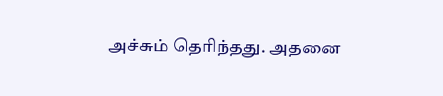அச்சும் தெரிந்தது. அதனை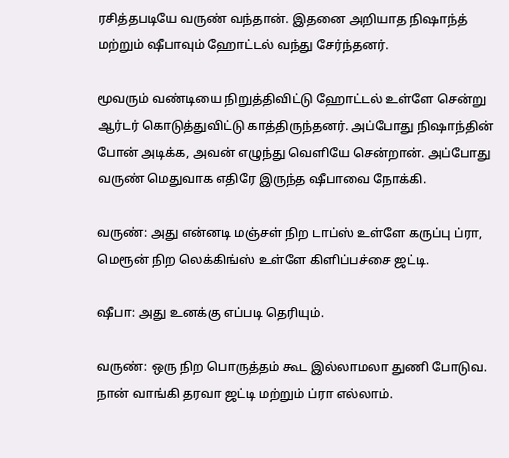ரசித்தபடியே வருண் வந்தான். இதனை அறியாத நிஷாந்த் மற்றும் ஷீபாவும் ஹோட்டல் வந்து சேர்ந்தனர்.

மூவரும் வண்டியை நிறுத்திவிட்டு ஹோட்டல் உள்ளே சென்று ஆர்டர் கொடுத்துவிட்டு காத்திருந்தனர். அப்போது நிஷாந்தின் போன் அடிக்க, அவன் எழுந்து வெளியே சென்றான். அப்போது வருண் மெதுவாக எதிரே இருந்த ஷீபாவை நோக்கி.

வருண்: அது என்னடி மஞ்சள் நிற டாப்ஸ் உள்ளே கருப்பு ப்ரா, மெரூன் நிற லெக்கிங்ஸ் உள்ளே கிளிப்பச்சை ஜட்டி.

ஷீபா: அது உனக்கு எப்படி தெரியும்.

வருண்: ஒரு நிற பொருத்தம் கூட இல்லாமலா துணி போடுவ. நான் வாங்கி தரவா ஜட்டி மற்றும் ப்ரா எல்லாம்.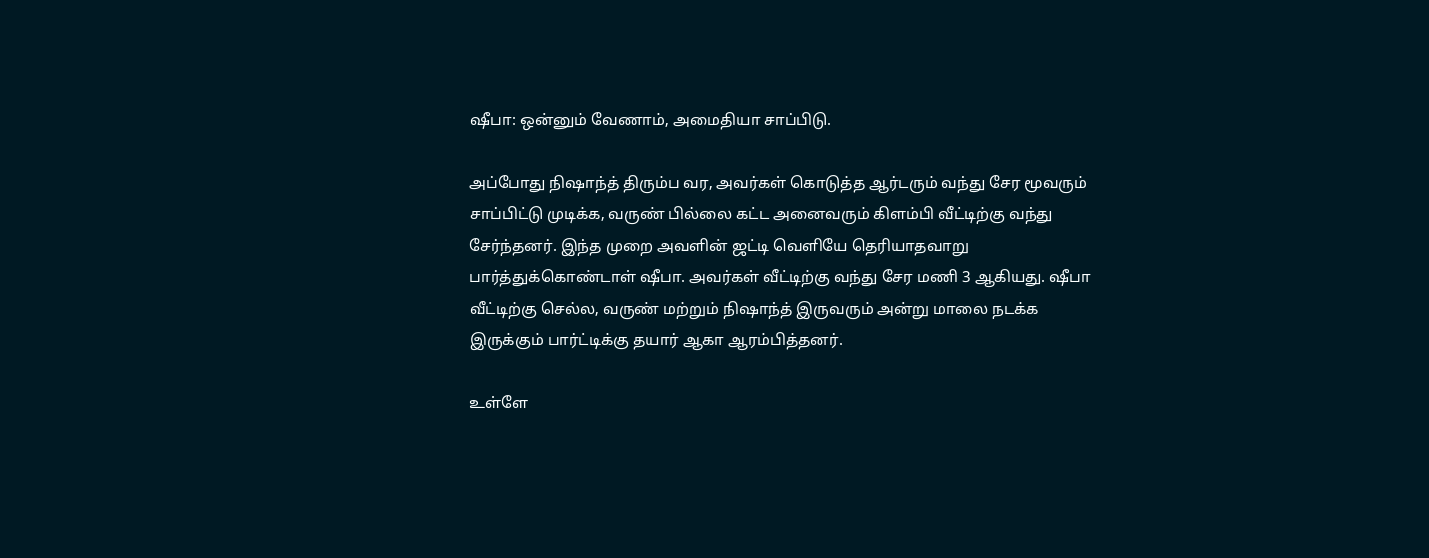ஷீபா: ஒன்னும் வேணாம், அமைதியா சாப்பிடு.

அப்போது நிஷாந்த் திரும்ப வர, அவர்கள் கொடுத்த ஆர்டரும் வந்து சேர மூவரும் சாப்பிட்டு முடிக்க, வருண் பில்லை கட்ட அனைவரும் கிளம்பி வீட்டிற்கு வந்து சேர்ந்தனர். இந்த முறை அவளின் ஜட்டி வெளியே தெரியாதவாறு பார்த்துக்கொண்டாள் ஷீபா. அவர்கள் வீட்டிற்கு வந்து சேர மணி 3 ஆகியது. ஷீபா வீட்டிற்கு செல்ல, வருண் மற்றும் நிஷாந்த் இருவரும் அன்று மாலை நடக்க இருக்கும் பார்ட்டிக்கு தயார் ஆகா ஆரம்பித்தனர்.

உள்ளே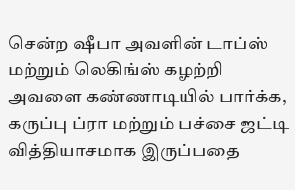சென்ற ஷீபா அவளின் டாப்ஸ் மற்றும் லெகிங்ஸ் கழற்றி அவளை கண்ணாடியில் பார்க்க, கருப்பு ப்ரா மற்றும் பச்சை ஜட்டி வித்தியாசமாக இருப்பதை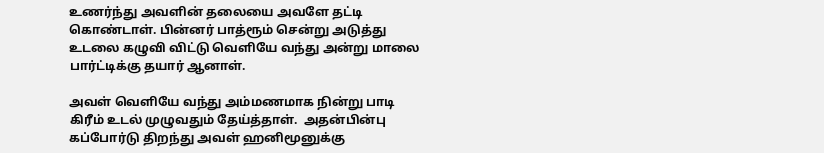உணர்ந்து அவளின் தலையை அவளே தட்டி கொண்டாள். பின்னர் பாத்ரூம் சென்று அடுத்து உடலை கழுவி விட்டு வெளியே வந்து அன்று மாலை பார்ட்டிக்கு தயார் ஆனாள்.

அவள் வெளியே வந்து அம்மணமாக நின்று பாடி கிரீம் உடல் முழுவதும் தேய்த்தாள்.  அதன்பின்பு கப்போர்டு திறந்து அவள் ஹனிமூனுக்கு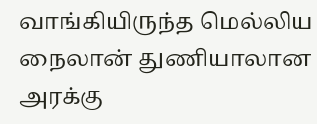வாங்கியிருந்த மெல்லிய நைலான் துணியாலான அரக்கு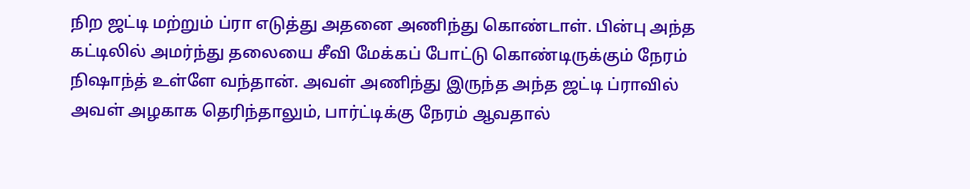நிற ஜட்டி மற்றும் ப்ரா எடுத்து அதனை அணிந்து கொண்டாள். பின்பு அந்த கட்டிலில் அமர்ந்து தலையை சீவி மேக்கப் போட்டு கொண்டிருக்கும் நேரம் நிஷாந்த் உள்ளே வந்தான். அவள் அணிந்து இருந்த அந்த ஜட்டி ப்ராவில் அவள் அழகாக தெரிந்தாலும், பார்ட்டிக்கு நேரம் ஆவதால்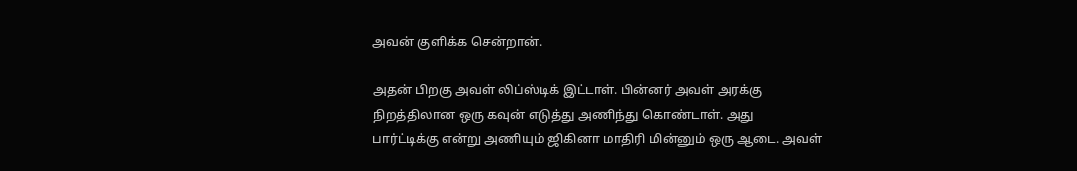அவன் குளிக்க சென்றான்.

அதன் பிறகு அவள் லிப்ஸ்டிக் இட்டாள். பின்னர் அவள் அரக்கு நிறத்திலான ஒரு கவுன் எடுத்து அணிந்து கொண்டாள். அது பார்ட்டிக்கு என்று அணியும் ஜிகினா மாதிரி மின்னும் ஒரு ஆடை. அவள்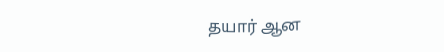தயார் ஆன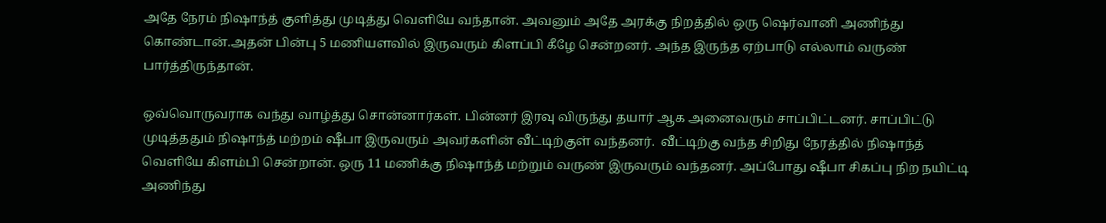அதே நேரம் நிஷாந்த் குளித்து முடித்து வெளியே வந்தான். அவனும் அதே அரக்கு நிறத்தில் ஒரு ஷெர்வானி அணிந்து கொண்டான்.அதன் பின்பு 5 மணியளவில் இருவரும் கிளப்பி கீழே சென்றனர். அந்த இருந்த ஏற்பாடு எல்லாம் வருண் பார்த்திருந்தான்.

ஒவ்வொருவராக வந்து வாழ்த்து சொன்னார்கள். பின்னர் இரவு விருந்து தயார் ஆக அனைவரும் சாப்பிட்டனர். சாப்பிட்டு முடித்ததும் நிஷாந்த் மற்றம் ஷீபா இருவரும் அவர்களின் வீட்டிற்குள் வந்தனர்.  வீட்டிற்கு வந்த சிறிது நேரத்தில் நிஷாந்த் வெளியே கிளம்பி சென்றான். ஒரு 11 மணிக்கு நிஷாந்த் மற்றும் வருண் இருவரும் வந்தனர். அப்போது ஷீபா சிகப்பு நிற நயிட்டி அணிந்து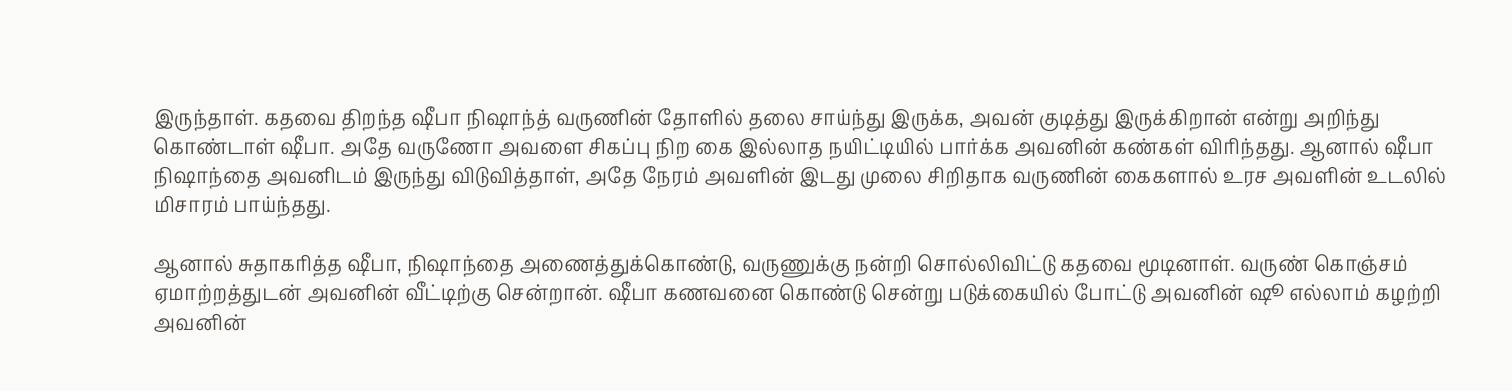இருந்தாள். கதவை திறந்த ஷீபா நிஷாந்த் வருணின் தோளில் தலை சாய்ந்து இருக்க, அவன் குடித்து இருக்கிறான் என்று அறிந்து கொண்டாள் ஷீபா. அதே வருணோ அவளை சிகப்பு நிற கை இல்லாத நயிட்டியில் பார்க்க அவனின் கண்கள் விரிந்தது. ஆனால் ஷீபா நிஷாந்தை அவனிடம் இருந்து விடுவித்தாள், அதே நேரம் அவளின் இடது முலை சிறிதாக வருணின் கைகளால் உரச அவளின் உடலில் மிசாரம் பாய்ந்தது.

ஆனால் சுதாகரித்த ஷீபா, நிஷாந்தை அணைத்துக்கொண்டு, வருணுக்கு நன்றி சொல்லிவிட்டு கதவை மூடினாள். வருண் கொஞ்சம் ஏமாற்றத்துடன் அவனின் வீட்டிற்கு சென்றான். ஷீபா கணவனை கொண்டு சென்று படுக்கையில் போட்டு அவனின் ஷூ எல்லாம் கழற்றி அவனின்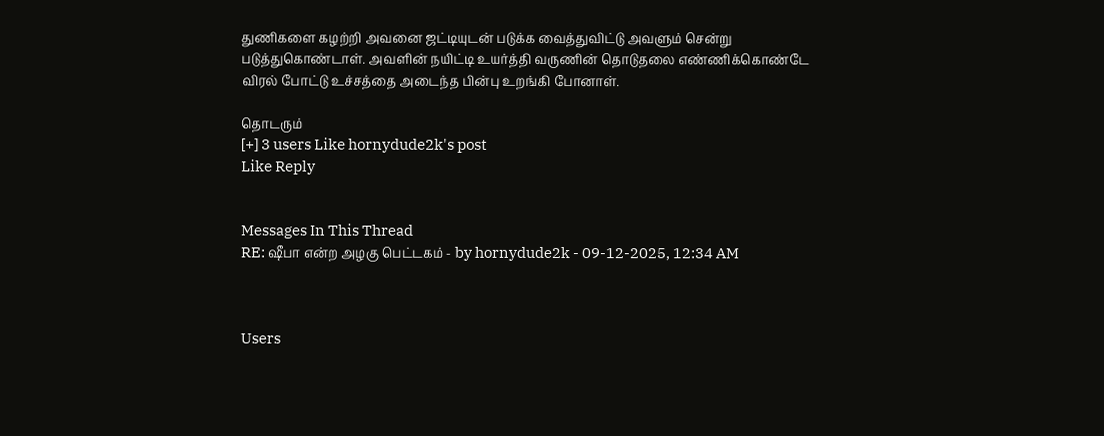துணிகளை கழற்றி அவனை ஜட்டியுடன் படுக்க வைத்துவிட்டு அவளும் சென்று படுத்துகொண்டாள். அவளின் நயிட்டி உயர்த்தி வருணின் தொடுதலை எண்ணிக்கொண்டே விரல் போட்டு உச்சத்தை அடைந்த பின்பு உறங்கி போனாள்.

தொடரும்
[+] 3 users Like hornydude2k's post
Like Reply


Messages In This Thread
RE: ஷீபா என்ற அழகு பெட்டகம் - by hornydude2k - 09-12-2025, 12:34 AM



Users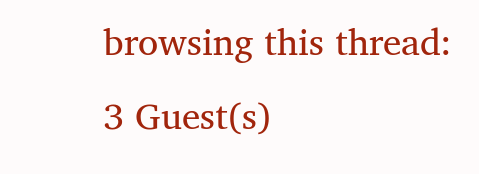browsing this thread: 3 Guest(s)